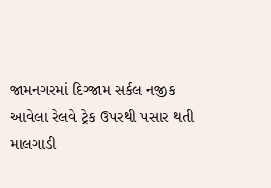જામનગરમાં દિગ્જામ સર્કલ નજીક આવેલા રેલવે ટ્રેક ઉપરથી પસાર થતી માલગાડી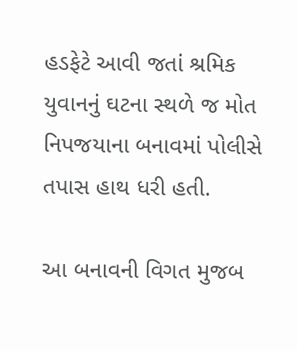હડફેટે આવી જતાં શ્રમિક યુવાનનું ઘટના સ્થળે જ મોત નિપજયાના બનાવમાં પોલીસે તપાસ હાથ ધરી હતી.

આ બનાવની વિગત મુજબ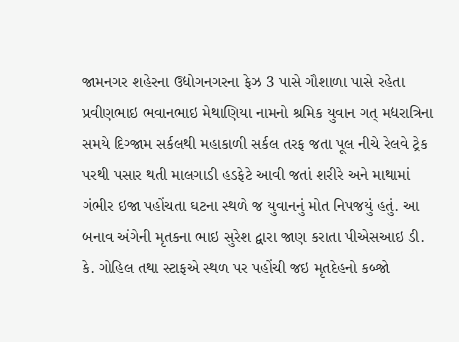જામનગર શહેરના ઉદ્યોગનગરના ફેઝ 3 પાસે ગૌશાળા પાસે રહેતા પ્રવીણભાઇ ભવાનભાઇ મેથાણિયા નામનો શ્રમિક યુવાન ગત્ મદ્યરાત્રિના સમયે દિગ્જામ સર્કલથી મહાકાળી સર્કલ તરફ જતા પૂલ નીચે રેલવે ટ્રેક પરથી પસાર થતી માલગાડી હડફેટે આવી જતાં શરીરે અને માથામાં ગંભીર ઇજા પહોંચતા ઘટના સ્થળે જ યુવાનનું મોત નિપજયું હતું. આ બનાવ અંગેની મૃતકના ભાઇ સુરેશ દ્વારા જાણ કરાતા પીએસઆઇ ડી. કે. ગોહિલ તથા સ્ટાફએ સ્થળ પર પહોંચી જઇ મૃતદેહનો કબ્જો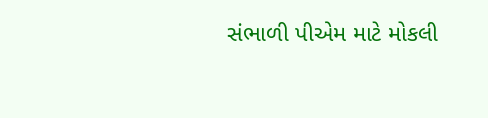સંભાળી પીએમ માટે મોકલી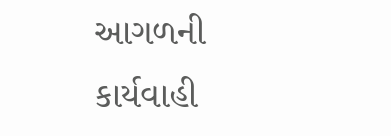આગળની કાર્યવાહી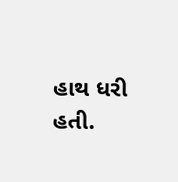હાથ ધરી હતી.